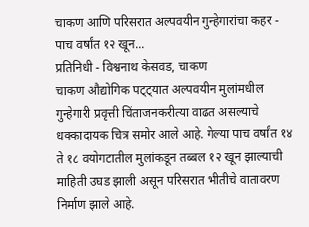चाकण आणि परिसरात अल्पवयीन गुन्हेगारांचा कहर - पाच वर्षांत १२ खून...
प्रतिनिधी - विश्वनाथ केसवड, चाकण
चाकण औद्योगिक पट्ट्यात अल्पवयीन मुलांमधील गुन्हेगारी प्रवृत्ती चिंताजनकरीत्या वाढत असल्याचे धक्कादायक चित्र समोर आले आहे. गेल्या पाच वर्षांत १४ ते १८ वयोगटातील मुलांकडून तब्बल १२ खून झाल्याची माहिती उघड झाली असून परिसरात भीतीचे वातावरण निर्माण झाले आहे.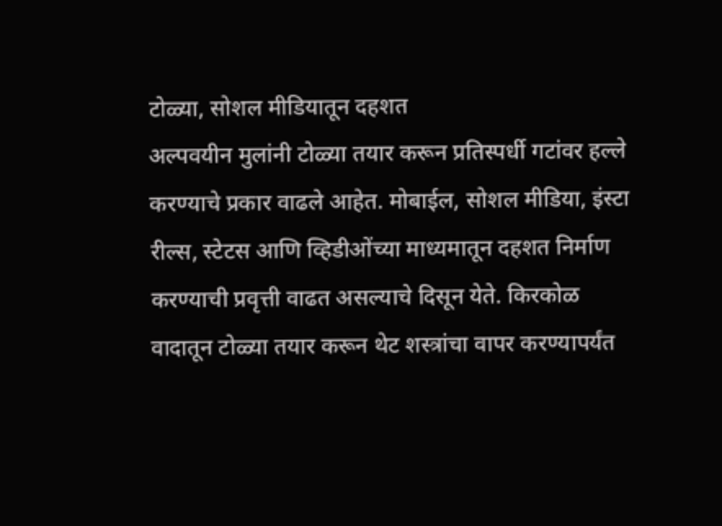टोळ्या, सोशल मीडियातून दहशत
अल्पवयीन मुलांनी टोळ्या तयार करून प्रतिस्पर्धी गटांवर हल्ले करण्याचे प्रकार वाढले आहेत. मोबाईल, सोशल मीडिया, इंस्टा रील्स, स्टेटस आणि व्हिडीओंच्या माध्यमातून दहशत निर्माण करण्याची प्रवृत्ती वाढत असल्याचे दिसून येते. किरकोळ वादातून टोळ्या तयार करून थेट शस्त्रांचा वापर करण्यापर्यंत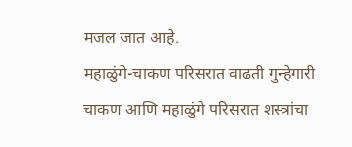मजल जात आहे.
महाळुंगे-चाकण परिसरात वाढती गुन्हेगारी
चाकण आणि महाळुंगे परिसरात शस्त्रांचा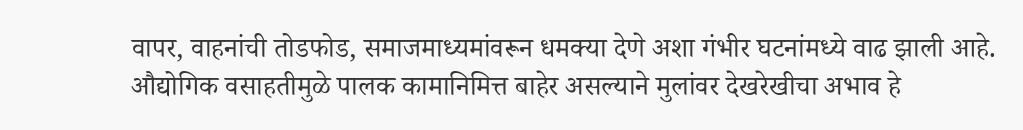वापर, वाहनांची तोडफोड, समाजमाध्यमांवरून धमक्या देणे अशा गंभीर घटनांमध्ये वाढ झाली आहे. औद्योगिक वसाहतीमुळे पालक कामानिमित्त बाहेर असल्याने मुलांवर देखरेखीचा अभाव हे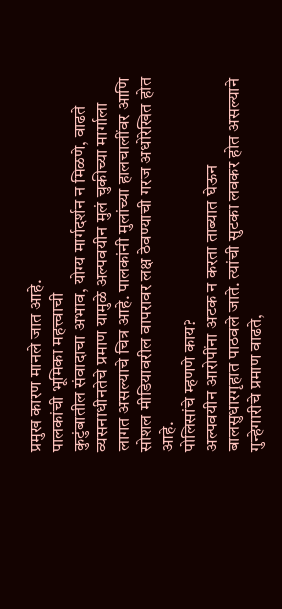प्रमुख कारण मानले जात आहे.
पालकांची भूमिका महत्त्वाची
कुटुंबातील संवादाचा अभाव, योग्य मार्गदर्शन न मिळणे, वाढते व्यसनाधीनतेचे प्रमाण यामुळे अल्पवयीन मुलं चुकीच्या मार्गाला लागत असल्याचे चित्र आहे. पालकांनी मुलांच्या हालचालींवर आणि सोशल मीडियावरील वापरावर लक्ष ठेवण्याची गरज अधोरेखित होत आहे.
पोलिसांचे म्हणणे काय?
अल्पवयीन आरोपींना अटक न करता ताब्यात घेऊन बालसुधारगृहात पाठवले जाते. त्यांची सुटका लवकर होत असल्याने गुन्हेगारीचे प्रमाण वाढते,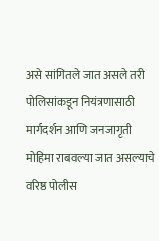असे सांगितले जात असले तरी पोलिसांकडून नियंत्रणासाठी मार्गदर्शन आणि जनजागृती मोहिमा राबवल्या जात असल्याचे वरिष्ठ पोलीस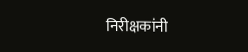निरीक्षकांनी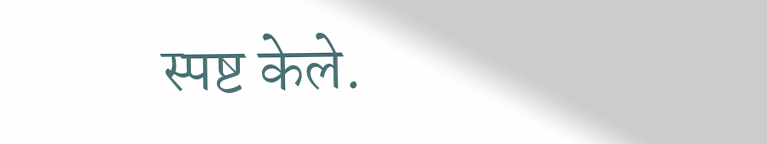स्पष्ट केले.